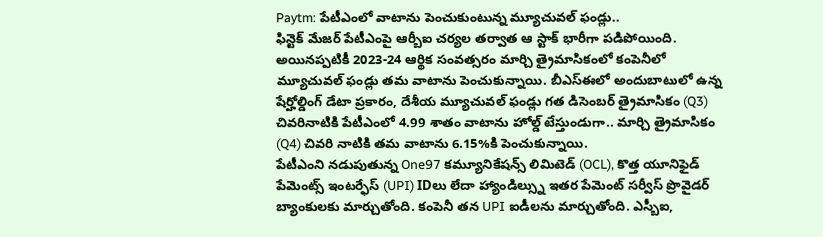Paytm: పేటీఎంలో వాటాను పెంచుకుంటున్న మ్యూచువల్ ఫండ్లు..
ఫిన్టెక్ మేజర్ పేటీఎంపై ఆర్బీఐ చర్యల తర్వాత ఆ స్టాక్ భారీగా పడిపోయింది. అయినప్పటికీ 2023-24 ఆర్థిక సంవత్సరం మార్చి త్రైమాసికంలో కంపెనీలో మ్యూచువల్ ఫండ్లు తమ వాటాను పెంచుకున్నాయి. బీఎస్ఈలో అందుబాటులో ఉన్న షేర్హోల్డింగ్ డేటా ప్రకారం, దేశీయ మ్యూచువల్ ఫండ్లు గత డిసెంబర్ త్రైమాసికం (Q3) చివరినాటికి పేటీఎంలో 4.99 శాతం వాటాను హోల్డ్ టేస్తుండుగా.. మార్చి త్రైమాసికం (Q4) చివరి నాటికి తమ వాటాను 6.15%కి పెంచుకున్నాయి.
పేటీఎంని నడుపుతున్న One97 కమ్యూనికేషన్స్ లిమిటెడ్ (OCL), కొత్త యూనిఫైడ్ పేమెంట్స్ ఇంటర్ఫేస్ (UPI) IDలు లేదా హ్యాండిల్స్ను ఇతర పేమెంట్ సర్వీస్ ప్రొవైడర్ బ్యాంకులకు మార్చుతోంది. కంపెనీ తన UPI ఐడీలను మార్చుతోంది. ఎస్బీఐ,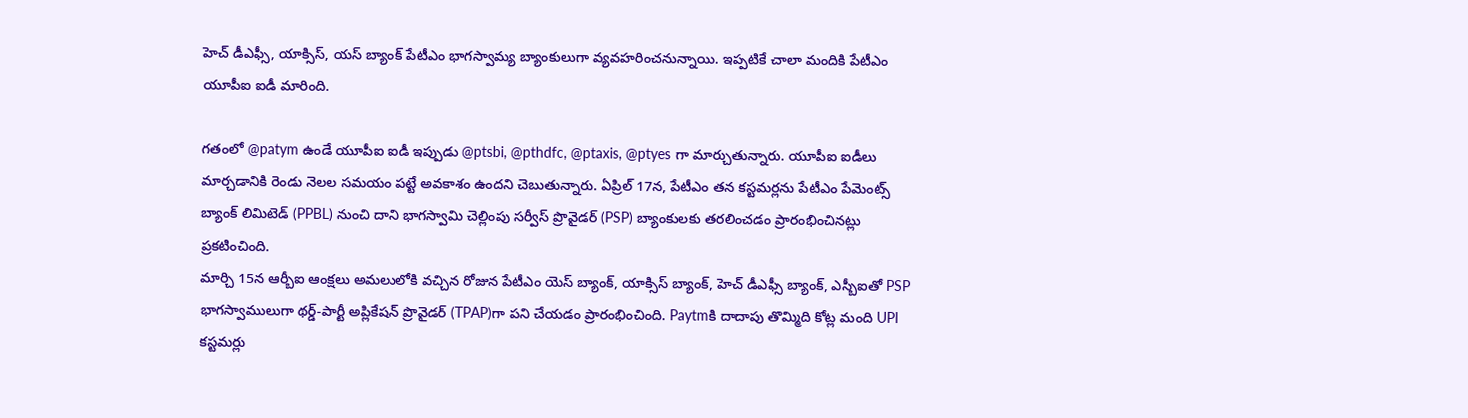హెచ్ డీఎఫ్సీ, యాక్సిస్, యస్ బ్యాంక్ పేటీఎం భాగస్వామ్య బ్యాంకులుగా వ్యవహరించనున్నాయి. ఇప్పటికే చాలా మందికి పేటీఎం యూపీఐ ఐడీ మారింది.

గతంలో @patym ఉండే యూపీఐ ఐడీ ఇప్పుడు @ptsbi, @pthdfc, @ptaxis, @ptyes గా మార్చుతున్నారు. యూపీఐ ఐడీలు మార్చడానికి రెండు నెలల సమయం పట్టే అవకాశం ఉందని చెబుతున్నారు. ఏప్రిల్ 17న, పేటీఎం తన కస్టమర్లను పేటీఎం పేమెంట్స్ బ్యాంక్ లిమిటెడ్ (PPBL) నుంచి దాని భాగస్వామి చెల్లింపు సర్వీస్ ప్రొవైడర్ (PSP) బ్యాంకులకు తరలించడం ప్రారంభించినట్లు ప్రకటించింది.
మార్చి 15న ఆర్బీఐ ఆంక్షలు అమలులోకి వచ్చిన రోజున పేటీఎం యెస్ బ్యాంక్, యాక్సిస్ బ్యాంక్, హెచ్ డీఎఫ్సీ బ్యాంక్, ఎస్బీఐతో PSP భాగస్వాములుగా థర్డ్-పార్టీ అప్లికేషన్ ప్రొవైడర్ (TPAP)గా పని చేయడం ప్రారంభించింది. Paytmకి దాదాపు తొమ్మిది కోట్ల మంది UPI కస్టమర్లు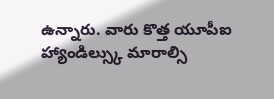ఉన్నారు. వారు కొత్త యూపీఐ హ్యాండిల్స్కు మారాల్సి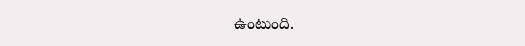ఉంటుంది.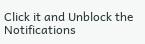Click it and Unblock the Notifications